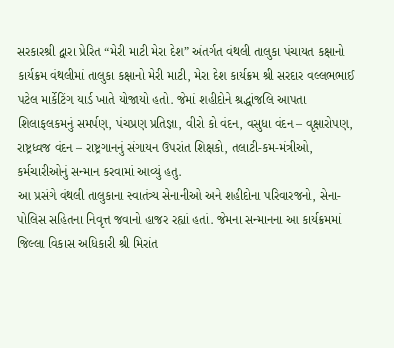સરકારશ્રી દ્વારા પ્રેરિત “મેરી માટી મેરા દેશ” અંતર્ગત વંથલી તાલુકા પંચાયત કક્ષાનો કાર્યક્રમ વંથલીમાં તાલુકા કક્ષાનો મેરી માટી, મેરા દેશ કાર્યક્રમ શ્રી સરદાર વલ્લભભાઈ પટેલ માર્કેટિંગ યાર્ડ ખાતે યોજાયો હતો. જેમાં શહીદોને શ્રદ્ધાંજલિ આપતા શિલાફલકમનું સમર્પણ, પંચપ્રણ પ્રતિજ્ઞા, વીરો કો વંદન, વસુધા વંદન – વૃક્ષારોપણ, રાષ્ટ્રધ્વજ વંદન – રાષ્ટ્રગાનનું સંગાયન ઉપરાંત શિક્ષકો, તલાટી-કમ-મંત્રીઓ, કર્મચારીઓનું સન્માન કરવામાં આવ્યું હતુ.
આ પ્રસંગે વંથલી તાલુકાના સ્વાતંત્ર્ય સેનાનીઓ અને શહીદોના પરિવારજનો, સેના-પોલિસ સહિતના નિવૃત્ત જવાનો હાજર રહ્યાં હતાં. જેમના સન્માનના આ કાર્યક્રમમાં જિલ્લા વિકાસ અધિકારી શ્રી મિરાંત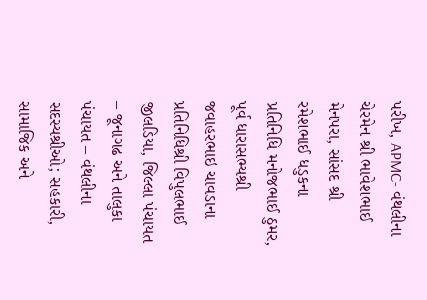પરીખ, APMC- વંથલીના ચેરમેન શ્રી ભાવેશભાઈ મેનપરા, સાંસદ શ્રી રમેશભાઈ ધડુકના પ્રતિનિધિ મનોજભાઈ ઠુમર, પૂર્વ ધારાસભ્યશ્રી જવાહરભાઇ ચાવડાના પ્રતિનિધિશ્રી વિપુલભાઈ જીલડિયા, જિલ્લા પંચાયત – જૂનાગઢ અને તાલુકા પંચાયત – વંથલીના સદસ્યશ્રીઓ; સહકારી, સામાજિક અને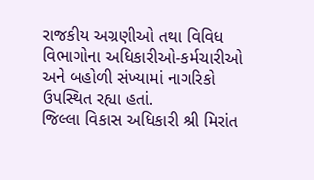રાજકીય અગ્રણીઓ તથા વિવિધ વિભાગોના અધિકારીઓ-કર્મચારીઓ અને બહોળી સંખ્યામાં નાગરિકો ઉપસ્થિત રહ્યા હતાં.
જિલ્લા વિકાસ અધિકારી શ્રી મિરાંત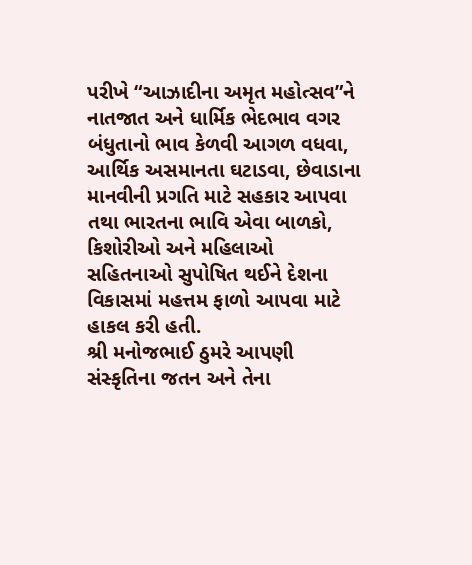પરીખે “આઝાદીના અમૃત મહોત્સવ”ને નાતજાત અને ધાર્મિક ભેદભાવ વગર બંધુતાનો ભાવ કેળવી આગળ વધવા, આર્થિક અસમાનતા ઘટાડવા, છેવાડાના માનવીની પ્રગતિ માટે સહકાર આપવા તથા ભારતના ભાવિ એવા બાળકો, કિશોરીઓ અને મહિલાઓ સહિતનાઓ સુપોષિત થઈને દેશના વિકાસમાં મહત્તમ ફાળો આપવા માટે હાકલ કરી હતી.
શ્રી મનોજભાઈ ઠુમરે આપણી સંસ્કૃતિના જતન અને તેના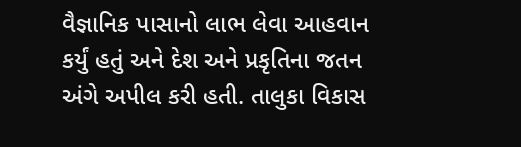વૈજ્ઞાનિક પાસાનો લાભ લેવા આહવાન કર્યું હતું અને દેશ અને પ્રકૃતિના જતન અંગે અપીલ કરી હતી. તાલુકા વિકાસ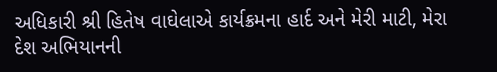અધિકારી શ્રી હિતેષ વાઘેલાએ કાર્યક્રમના હાર્દ અને મેરી માટી, મેરા દેશ અભિયાનની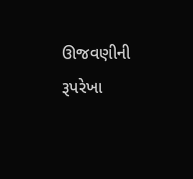ઊજવણીની રૂપરેખા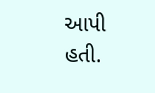આપી હતી.